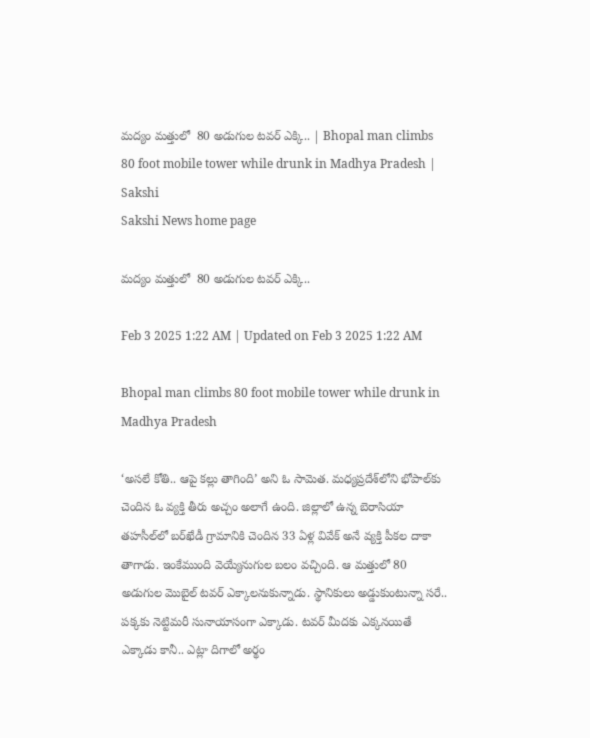మద్యం మత్తులో  80 అడుగుల టవర్‌ ఎక్కి.. | Bhopal man climbs 80 foot mobile tower while drunk in Madhya Pradesh | Sakshi
Sakshi News home page

మద్యం మత్తులో  80 అడుగుల టవర్‌ ఎక్కి..

Feb 3 2025 1:22 AM | Updated on Feb 3 2025 1:22 AM

Bhopal man climbs 80 foot mobile tower while drunk in Madhya Pradesh

‘అసలే కోతి.. ఆపై కల్లు తాగింది’ అని ఓ సామెత. మధ్యప్రదేశ్‌లోని భోపాల్‌కు చెందిన ఓ వ్యక్తి తీరు అచ్చం అలాగే ఉంది. జిల్లాలో ఉన్న బెరాసియా తహసీల్‌లో బర్‌ఖేడీ గ్రామానికి చెందిన 33 ఏళ్ల వివేక్‌ అనే వ్యక్తి పీకల దాకా తాగాడు. ఇంకేముంది వెయ్యేనుగుల బలం వచ్చింది. ఆ మత్తులో 80 అడుగుల మొబైల్‌ టవర్‌ ఎక్కాలనుకున్నాడు. స్థానికులు అడ్డుకుంటున్నా సరే.. పక్కకు నెట్టిమరీ సునాయాసంగా ఎక్కాడు. టవర్‌ మీదకు ఎక్కనయితే ఎక్కాడు కానీ.. ఎట్లా దిగాలో అర్థం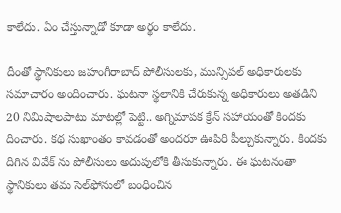కాలేదు. ఏం చేస్తున్నాడో కూడా అర్థం కాలేదు.

దీంతో స్థానికులు జహంగీరాబాద్‌ పోలీసులకు, మున్సిపల్‌ అధికారులకు సమాచారం అందించారు. ఘటనా స్థలానికి చేరుకున్న అధికారులు అతడిని 20 నిమిషాలపాటు మాటల్లో పెట్టి.. అగ్నిమాపక క్రేన్‌ సహాయంతో కిందకు దించారు. కథ సుఖాంతం కావడంతో అందరూ ఊపిరి పీల్చుకున్నారు. కిందకు దిగిన వివేక్‌ ను పోలీసులు అదుపులోకి తీసుకున్నారు. ఈ ఘటనంతా స్థానికులు తమ సెల్‌ఫోనులో బంధించిన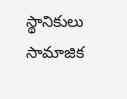స్థానికులు సామాజిక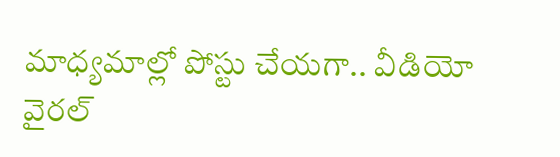మాధ్యమాల్లో పోస్టు చేయగా.. వీడియో వైరల్‌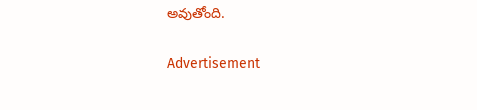అవుతోంది.

Advertisement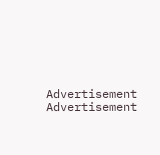Advertisement
Advertisement